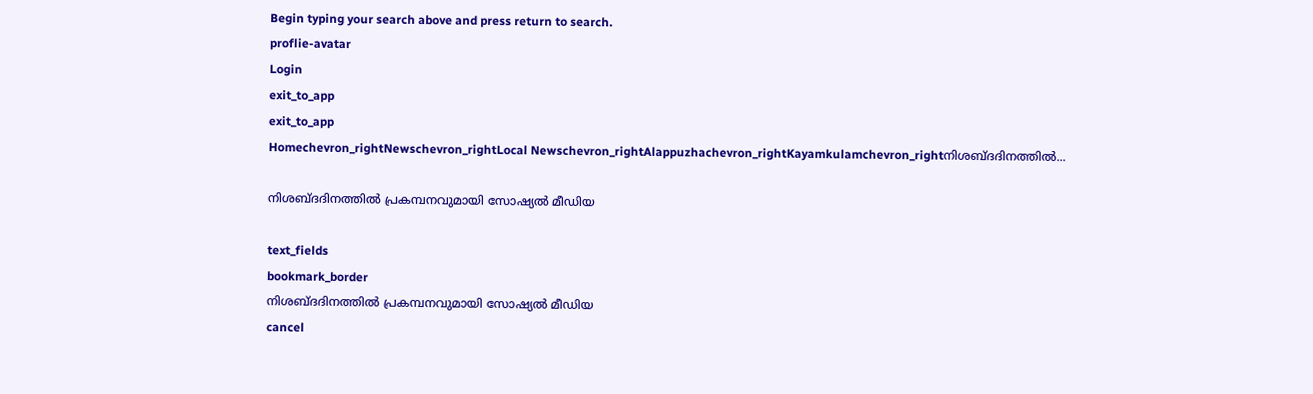Begin typing your search above and press return to search.
proflie-avatar
Login
exit_to_app
exit_to_app
Homechevron_rightNewschevron_rightLocal Newschevron_rightAlappuzhachevron_rightKayamkulamchevron_rightനിശബ്ദദിനത്തിൽ...

നിശബ്ദദിനത്തിൽ പ്രകമ്പനവുമായി സോഷ്യൽ മീഡിയ

text_fields
bookmark_border
നിശബ്ദദിനത്തിൽ പ്രകമ്പനവുമായി സോഷ്യൽ മീഡിയ
cancel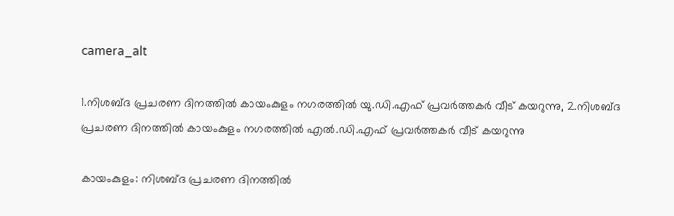camera_alt

1.നിശബ്ദ പ്രചരണ ദിനത്തിൽ കായംകുളം നഗരത്തിൽ യു.ഡി.എഫ് പ്രവർത്തകർ വീട് കയറുന്നു, 2.നിശബ്ദ പ്രചരണ ദിനത്തിൽ കായംകുളം നഗരത്തിൽ എൽ.ഡി.എഫ് പ്രവർത്തകർ വീട് കയറുന്നു

കായംകുളം: നിശബ്ദ പ്രചരണ ദിനത്തിൽ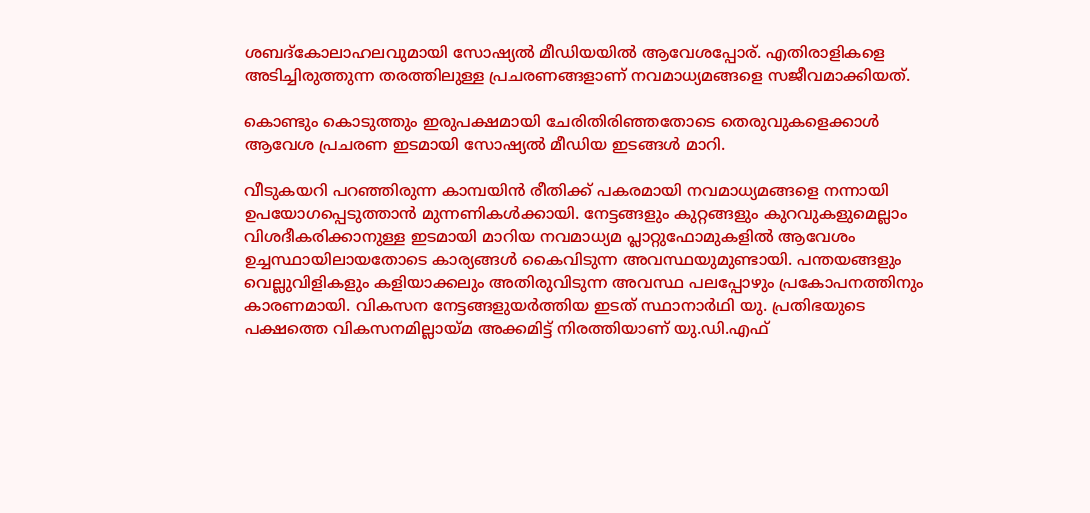ശബദ്കോലാഹലവുമായി സോഷ്യൽ മീഡിയയിൽ ആവേശപ്പോര്. എതിരാളികളെ അടിച്ചിരുത്തുന്ന തരത്തിലുള്ള പ്രചരണങ്ങളാണ് നവമാധ്യമങ്ങളെ സജീവമാക്കിയത്.

കൊണ്ടും കൊടുത്തും ഇരുപക്ഷമായി ചേരിതിരിഞ്ഞതോടെ തെരുവുകളെക്കാൾ ആവേശ പ്രചരണ ഇടമായി സോഷ്യൽ മീഡിയ ഇടങ്ങൾ മാറി.

വീടുകയറി പറഞ്ഞിരുന്ന കാമ്പയിൻ രീതിക്ക് പകരമായി നവമാധ്യമങ്ങളെ നന്നായി ഉപയോഗപ്പെടുത്താൻ മുന്നണികൾക്കായി. നേട്ടങ്ങളും കുറ്റങ്ങളും കുറവുകളുമെല്ലാം വിശദീകരിക്കാനുള്ള ഇടമായി മാറിയ നവമാധ്യമ പ്ലാറ്റുഫോമുകളിൽ ആവേശം ഉച്ചസ്ഥായിലായതോടെ കാര്യങ്ങൾ കൈവിടുന്ന അവസ്ഥയുമുണ്ടായി. പന്തയങ്ങളും വെല്ലുവിളികളും കളിയാക്കലും അതിരുവിടുന്ന അവസ്ഥ പലപ്പോഴും പ്രകോപനത്തിനും കാരണമായി. വികസന നേട്ടങ്ങളുയർത്തിയ ഇടത് സ്ഥാനാർഥി യു. പ്രതിഭയുടെ പക്ഷത്തെ വികസനമില്ലായ്മ അക്കമിട്ട് നിരത്തിയാണ് യു.ഡി.എഫ്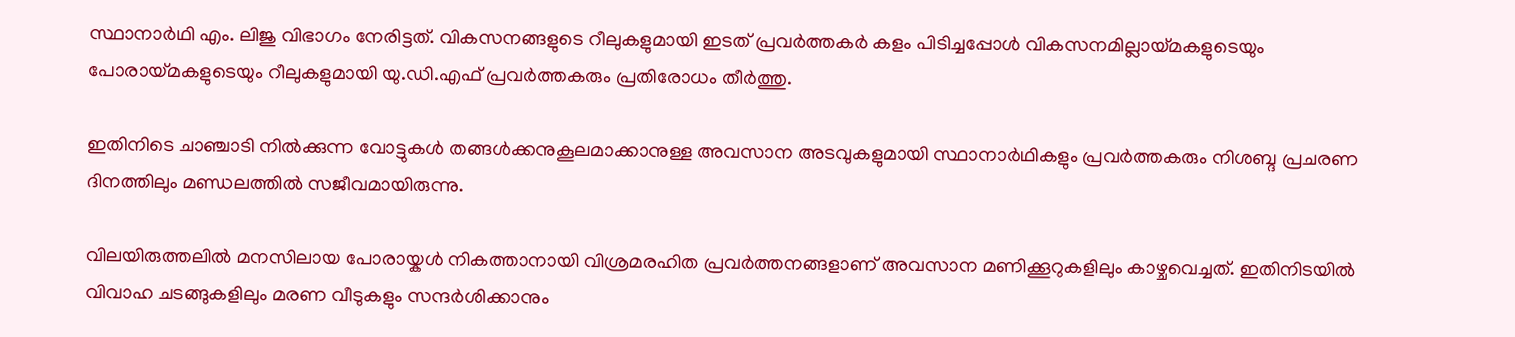സ്ഥാനാർഥി എം. ലിജു വിഭാഗം നേരിട്ടത്. വികസനങ്ങളുടെ റീലുകളുമായി ഇടത് പ്രവർത്തകർ കളം പിടിച്ചപ്പോൾ വികസനമില്ലായ്മകളുടെയും പോരായ്മകളുടെയും റീലുകളുമായി യു.ഡി.എഫ് പ്രവർത്തകരും പ്രതിരോധം തീർത്തു.

ഇതിനിടെ ചാഞ്ചാടി നിൽക്കുന്ന വോട്ടുകൾ തങ്ങൾക്കനുകൂലമാക്കാനുള്ള അവസാന അടവുകളുമായി സ്ഥാനാർഥികളും പ്രവർത്തകരും നിശബ്ദ പ്രചരണ ദിനത്തിലും മണ്ഡലത്തിൽ സജീവമായിരുന്നു.

വിലയിരുത്തലിൽ മനസിലായ പോരായ്കൾ നികത്താനായി വിശ്രമരഹിത പ്രവർത്തനങ്ങളാണ് അവസാന മണിക്കൂറുകളിലും കാഴ്ചവെച്ചത്. ഇതിനിടയിൽ വിവാഹ ചടങ്ങുകളിലും മരണ വീടുകളും സന്ദർശിക്കാനും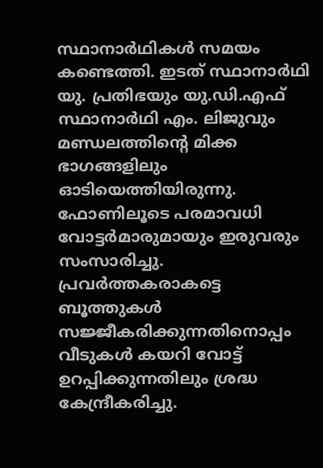സ്ഥാനാർഥികൾ സമയം കണ്ടെത്തി. ഇടത് സ്ഥാനാർഥി യു. പ്രതിഭയും യു.ഡി.എഫ് സ്ഥാനാർഥി എം. ലിജുവും മണ്ഡലത്തിന്‍റെ മിക്ക ഭാഗങ്ങളിലും ഓടിയെത്തിയിരുന്നു. ഫോണിലൂടെ പരമാവധി വോട്ടർമാരുമായും ഇരുവരും സംസാരിച്ചു. പ്രവർത്തകരാകട്ടെ ബൂത്തുകൾ സജ്ജീകരിക്കുന്നതിനൊപ്പം വീടുകൾ കയറി വോട്ട് ഉറപ്പിക്കുന്നതിലും ശ്രദ്ധ കേന്ദ്രീകരിച്ചു.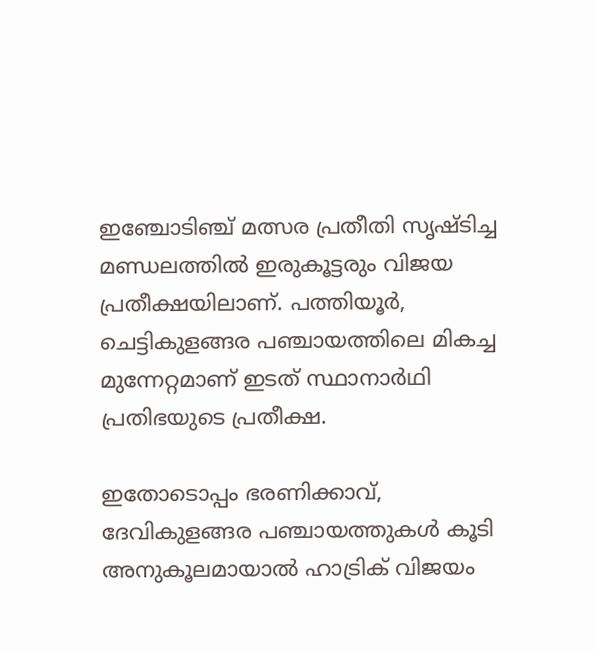ഇഞ്ചോടിഞ്ച് മത്സര പ്രതീതി സൃഷ്ടിച്ച മണ്ഡലത്തിൽ ഇരുകൂട്ടരും വിജയ പ്രതീക്ഷയിലാണ്. പത്തിയൂർ, ചെട്ടികുളങ്ങര പഞ്ചായത്തിലെ മികച്ച മുന്നേറ്റമാണ് ഇടത് സ്ഥാനാർഥി പ്രതിഭയുടെ പ്രതീക്ഷ.

ഇതോടൊപ്പം ഭരണിക്കാവ്, ദേവികുളങ്ങര പഞ്ചായത്തുകൾ കൂടി അനുകൂലമായാൽ ഹാട്രിക് വിജയം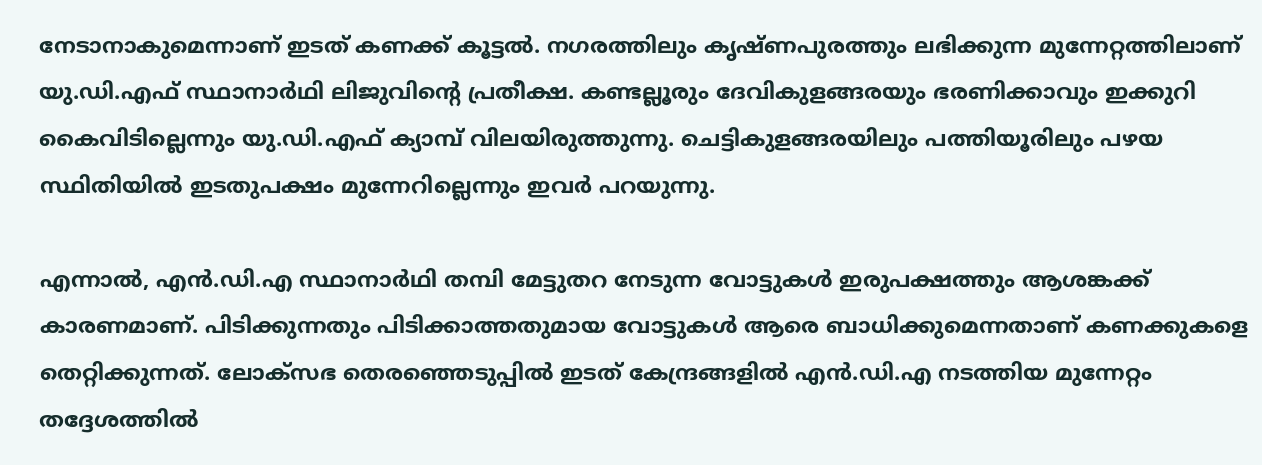നേടാനാകുമെന്നാണ് ഇടത് കണക്ക് കൂട്ടൽ. നഗരത്തിലും കൃഷ്ണപുരത്തും ലഭിക്കുന്ന മുന്നേറ്റത്തിലാണ് യു.ഡി.എഫ് സ്ഥാനാർഥി ലിജുവിന്‍റെ പ്രതീക്ഷ. കണ്ടല്ലൂരും ദേവികുളങ്ങരയും ഭരണിക്കാവും ഇക്കുറി കൈവിടില്ലെന്നും യു.ഡി.എഫ് ക്യാമ്പ് വിലയിരുത്തുന്നു. ചെട്ടികുളങ്ങരയിലും പത്തിയൂരിലും പഴയ സ്ഥിതിയിൽ ഇടതുപക്ഷം മുന്നേറില്ലെന്നും ഇവർ പറയുന്നു.

എന്നാൽ, എൻ.ഡി.എ സ്ഥാനാർഥി തമ്പി മേട്ടുതറ നേടുന്ന വോട്ടുകൾ ഇരുപക്ഷത്തും ആശങ്കക്ക് കാരണമാണ്. പിടിക്കുന്നതും പിടിക്കാത്തതുമായ വോട്ടുകൾ ആരെ ബാധിക്കുമെന്നതാണ് കണക്കുകളെ തെറ്റിക്കുന്നത്. ലോക്സഭ തെരഞ്ഞെടുപ്പിൽ ഇടത് കേന്ദ്രങ്ങളിൽ എൻ.ഡി.എ നടത്തിയ മുന്നേറ്റം തദ്ദേശത്തിൽ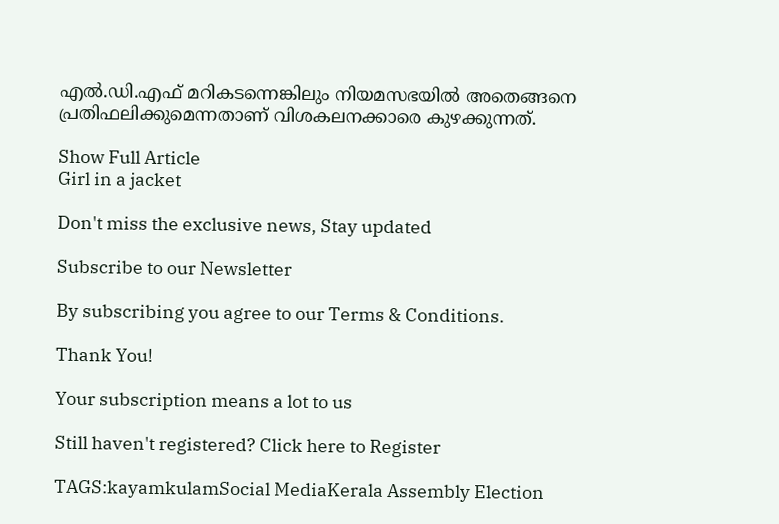എൽ.ഡി.എഫ് മറികടന്നെങ്കിലും നിയമസഭയിൽ അതെങ്ങനെ പ്രതിഫലിക്കുമെന്നതാണ് വിശകലനക്കാരെ കുഴക്കുന്നത്.

Show Full Article
Girl in a jacket

Don't miss the exclusive news, Stay updated

Subscribe to our Newsletter

By subscribing you agree to our Terms & Conditions.

Thank You!

Your subscription means a lot to us

Still haven't registered? Click here to Register

TAGS:kayamkulamSocial MediaKerala Assembly Election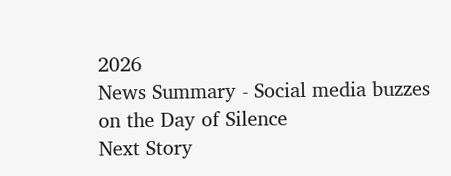2026
News Summary - Social media buzzes on the Day of Silence
Next Story